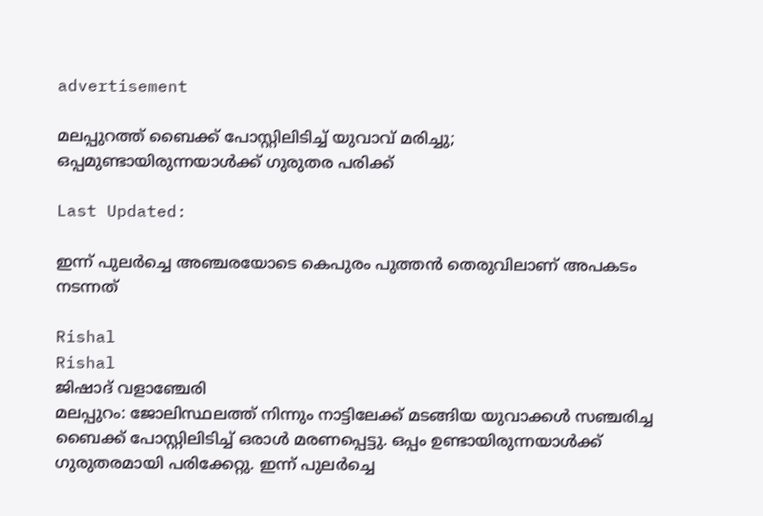advertisement

മലപ്പുറത്ത് ബൈക്ക് പോസ്റ്റിലിടിച്ച് യുവാവ് മരിച്ചു; ഒപ്പമുണ്ടായിരുന്നയാൾക്ക് ഗുരുതര പരിക്ക്

Last Updated:

ഇന്ന് പുലര്‍ച്ചെ അഞ്ചരയോടെ കെപുരം പുത്തന്‍ തെരുവിലാണ് അപകടം നടന്നത്

Rishal
Rishal
ജിഷാദ് വളാഞ്ചേരി
മലപ്പുറം: ജോലിസ്ഥലത്ത് നിന്നും നാട്ടിലേക്ക് മടങ്ങിയ യുവാക്കള്‍ സഞ്ചരിച്ച ബൈക്ക് പോസ്റ്റിലിടിച്ച് ഒരാള്‍ മരണപ്പെട്ടു. ഒപ്പം ഉണ്ടായിരുന്നയാള്‍ക്ക് ഗുരുതരമായി പരിക്കേറ്റു. ഇന്ന് പുലര്‍ച്ചെ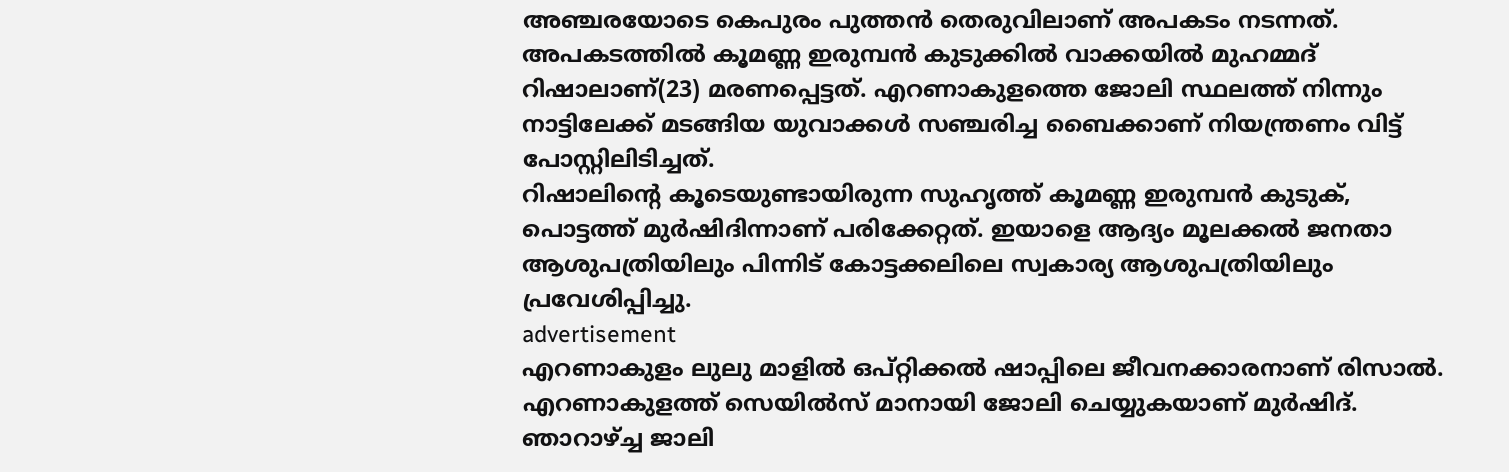അഞ്ചരയോടെ കെപുരം പുത്തന്‍ തെരുവിലാണ് അപകടം നടന്നത്.
അപകടത്തില്‍ കൂമണ്ണ ഇരുമ്പന്‍ കുടുക്കില്‍ വാക്കയില്‍ മുഹമ്മദ് റിഷാലാണ്(23) മരണപ്പെട്ടത്. എറണാകുളത്തെ ജോലി സ്ഥലത്ത് നിന്നും നാട്ടിലേക്ക് മടങ്ങിയ യുവാക്കള്‍ സഞ്ചരിച്ച ബൈക്കാണ് നിയന്ത്രണം വിട്ട് പോസ്റ്റിലിടിച്ചത്.
റിഷാലിന്‍റെ കൂടെയുണ്ടായിരുന്ന സുഹൃത്ത് കൂമണ്ണ ഇരുമ്പന്‍ കുടുക്, പൊട്ടത്ത് മുര്‍ഷിദിന്നാണ് പരിക്കേറ്റത്. ഇയാളെ ആദ്യം മൂലക്കല്‍ ജനതാ ആശുപത്രിയിലും പിന്നിട് കോട്ടക്കലിലെ സ്വകാര്യ ആശുപത്രിയിലും പ്രവേശിപ്പിച്ചു.
advertisement
എറണാകുളം ലുലു മാളില്‍ ഒപ്റ്റിക്കല്‍ ഷാപ്പിലെ ജീവനക്കാരനാണ് രിസാല്‍. എറണാകുളത്ത് സെയില്‍സ് മാനായി ജോലി ചെയ്യുകയാണ് മുര്‍ഷിദ്. ഞാറാഴ്ച്ച ജാലി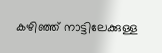കഴിഞ്ഞ് നാട്ടിലേക്കുള്ള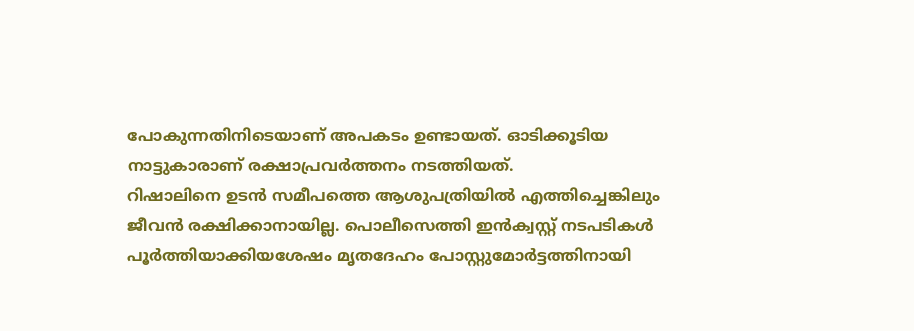പോകുന്നതിനിടെയാണ് അപകടം ഉണ്ടായത്. ഓടിക്കൂടിയ നാട്ടുകാരാണ് രക്ഷാപ്രവർത്തനം നടത്തിയത്.
റിഷാലിനെ ഉടൻ സമീപത്തെ ആശുപത്രിയിൽ എത്തിച്ചെങ്കിലും ജീവൻ രക്ഷിക്കാനായില്ല. പൊലീസെത്തി ഇൻക്വസ്റ്റ് നടപടികൾ പൂർത്തിയാക്കിയശേഷം മൃതദേഹം പോസ്റ്റുമോർട്ടത്തിനായി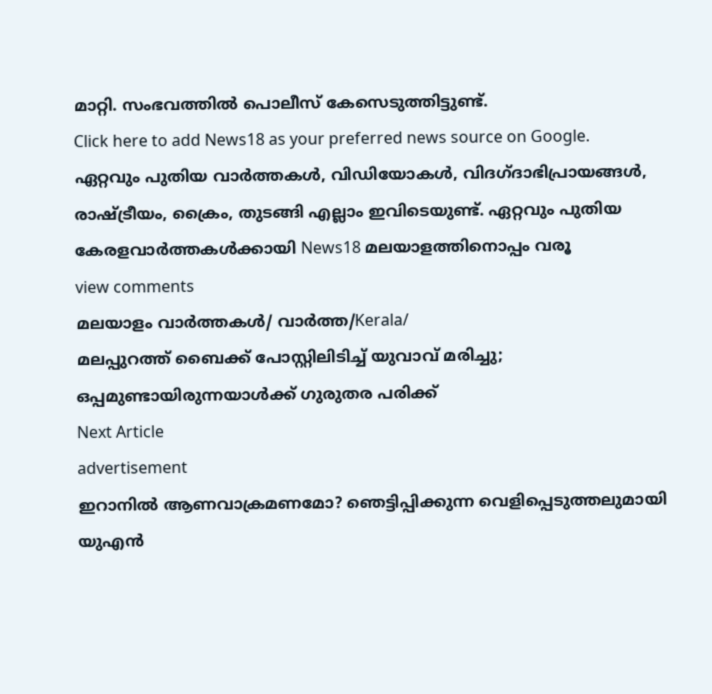മാറ്റി. സംഭവത്തിൽ പൊലീസ് കേസെടുത്തിട്ടുണ്ട്.
Click here to add News18 as your preferred news source on Google.
ഏറ്റവും പുതിയ വാർത്തകൾ, വിഡിയോകൾ, വിദഗ്ദാഭിപ്രായങ്ങൾ, രാഷ്ട്രീയം, ക്രൈം, തുടങ്ങി എല്ലാം ഇവിടെയുണ്ട്. ഏറ്റവും പുതിയ കേരളവാർത്തകൾക്കായി News18 മലയാളത്തിനൊപ്പം വരൂ
view comments
മലയാളം വാർത്തകൾ/ വാർത്ത/Kerala/
മലപ്പുറത്ത് ബൈക്ക് പോസ്റ്റിലിടിച്ച് യുവാവ് മരിച്ചു; ഒപ്പമുണ്ടായിരുന്നയാൾക്ക് ഗുരുതര പരിക്ക്
Next Article
advertisement
ഇറാനിൽ ആണവാക്രമണമോ? ഞെട്ടിപ്പിക്കുന്ന വെളിപ്പെടുത്തലുമായി യുഎൻ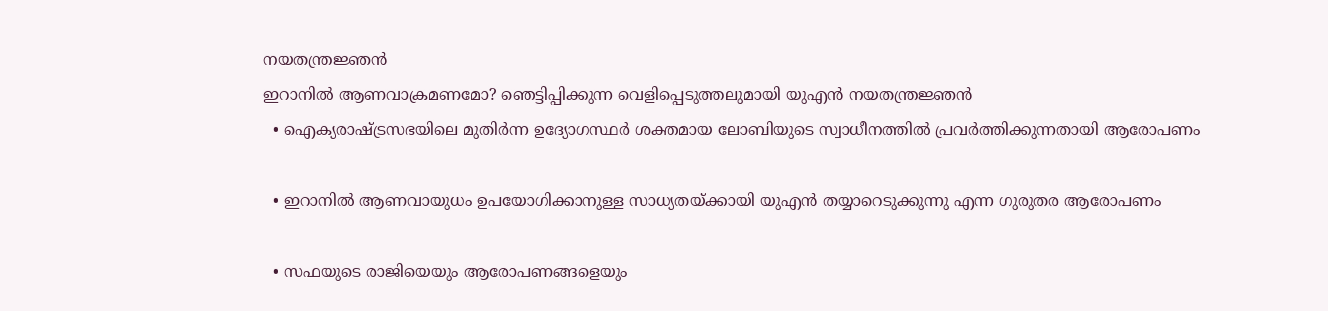നയതന്ത്രജ്ഞൻ
ഇറാനിൽ ആണവാക്രമണമോ? ഞെട്ടിപ്പിക്കുന്ന വെളിപ്പെടുത്തലുമായി യുഎൻ നയതന്ത്രജ്ഞൻ
  • ഐക്യരാഷ്ട്രസഭയിലെ മുതിർന്ന ഉദ്യോഗസ്ഥർ ശക്തമായ ലോബിയുടെ സ്വാധീനത്തിൽ പ്രവർത്തിക്കുന്നതായി ആരോപണം

  • ഇറാനിൽ ആണവായുധം ഉപയോഗിക്കാനുള്ള സാധ്യതയ്ക്കായി യുഎൻ തയ്യാറെടുക്കുന്നു എന്ന ഗുരുതര ആരോപണം

  • സഫയുടെ രാജിയെയും ആരോപണങ്ങളെയും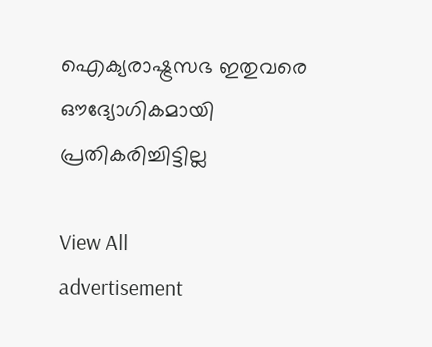ഐക്യരാഷ്ട്രസഭ ഇതുവരെ ഔദ്യോഗികമായി പ്രതികരിച്ചിട്ടില്ല

View All
advertisement